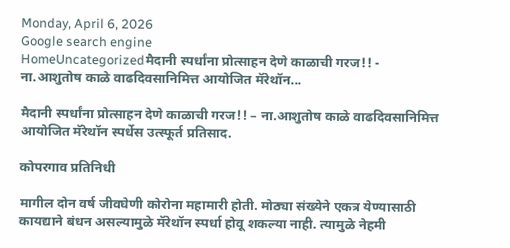Monday, April 6, 2026
Google search engine
HomeUncategorizedमैदानी स्पर्धांना प्रोत्साहन देणे काळाची गरज!! - ना.आशुतोष काळे वाढदिवसानिमित्त आयोजित मॅरेथॉन...

मैदानी स्पर्धांना प्रोत्साहन देणे काळाची गरज!! – ना.आशुतोष काळे वाढदिवसानिमित्त आयोजित मॅरेथॉन स्पर्धेस उत्स्फूर्त प्रतिसाद.

कोपरगाव प्रतिनिधी

मागील दोन वर्ष जीवघेणी कोरोना महामारी होती. मोठ्या संख्येने एकत्र येण्यासाठी कायद्याने बंधन असल्यामुळे मॅरेथॉन स्पर्धा होवू शकल्या नाही. त्यामुळे नेहमी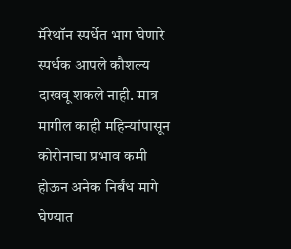मॅरेथॉन स्पर्धेत भाग घेणारे स्पर्धक आपले कौशल्य दाखवू शकले नाही. मात्र मागील काही महिन्यांपासून कोरोनाचा प्रभाव कमी होऊन अनेक निर्बंध मागे घेण्यात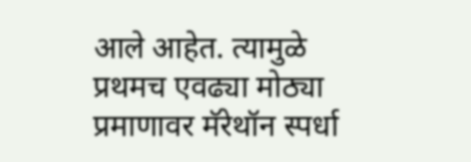आले आहेत. त्यामुळे प्रथमच एवढ्या मोठ्या प्रमाणावर मॅरेथॉन स्पर्धा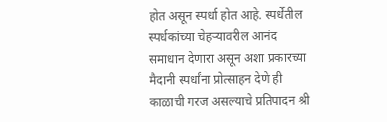होत असून स्पर्धा होत आहे. स्पर्धेतील स्पर्धकांच्या चेहऱ्यावरील आनंद समाधान देणारा असून अशा प्रकारच्या मैदानी स्पर्धांना प्रोत्साहन देणे ही काळाची गरज असल्याचे प्रतिपादन श्री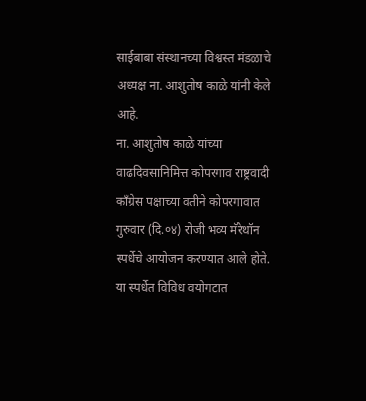साईबाबा संस्थानच्या विश्वस्त मंडळाचे अध्यक्ष ना. आशुतोष काळे यांनी केले आहे.
ना. आशुतोष काळे यांच्या वाढदिवसानिमित्त कोपरगाव राष्ट्रवादी काँग्रेस पक्षाच्या वतीने कोपरगावात गुरुवार (दि.०४) रोजी भव्य मॅरेथॉन स्पर्धेचे आयोजन करण्यात आले होते. या स्पर्धेत विविध वयोगटात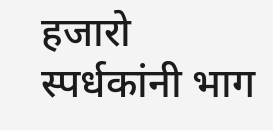हजारो स्पर्धकांनी भाग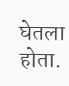घेतला होता.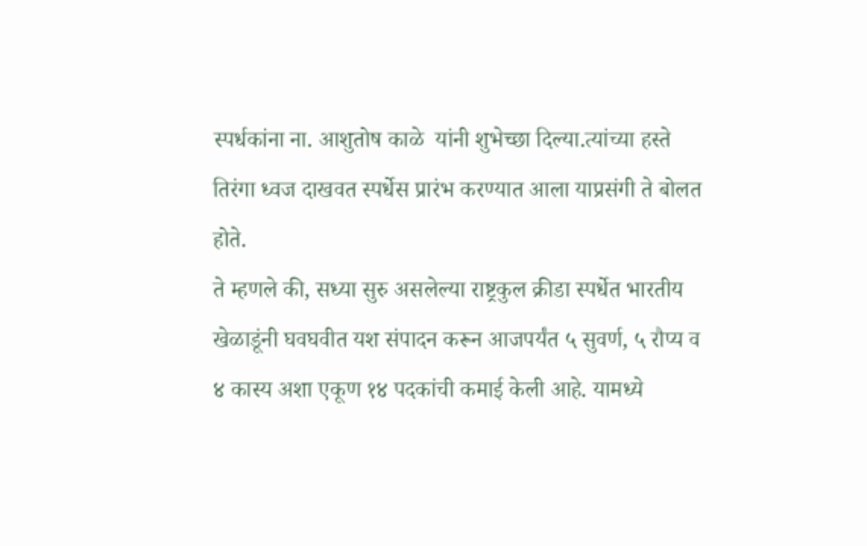स्पर्धकांना ना. आशुतोष काळे  यांनी शुभेच्छा दिल्या.त्यांच्या हस्ते तिरंगा ध्वज दाखवत स्पर्धेस प्रारंभ करण्यात आला याप्रसंगी ते बोलत होते.
ते म्हणले की, सध्या सुरु असलेल्या राष्ट्रकुल क्रीडा स्पर्धेत भारतीय खेळाडूंनी घवघवीत यश संपादन करून आजपर्यंत ५ सुवर्ण, ५ रौप्य व ४ कास्य अशा एकूण १४ पदकांची कमाई केली आहे. यामध्ये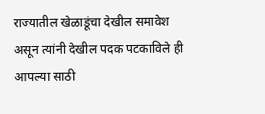राज्यातील खेळाडूंचा देखील समावेश असून त्यांनी देखील पदक पटकाविले ही आपल्या साठी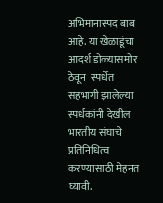अभिमानास्पद बाब आहे. या खेळाडूंचा आदर्श डोळ्यासमोर ठेवून  स्पर्धेत सहभागी झालेल्या स्पर्धकांनी देखील भारतीय संघाचे प्रतिनिधित्व करण्यासाठी मेहनत घ्यावी.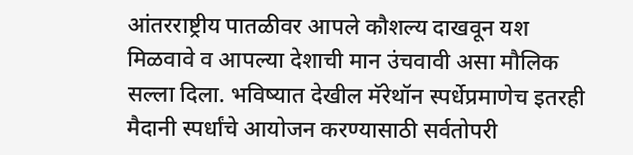आंतरराष्ट्रीय पातळीवर आपले कौशल्य दाखवून यश मिळवावे व आपल्या देशाची मान उंचवावी असा मौलिक सल्ला दिला. भविष्यात देखील मॅरेथॉन स्पर्धेप्रमाणेच इतरही मैदानी स्पर्धांचे आयोजन करण्यासाठी सर्वतोपरी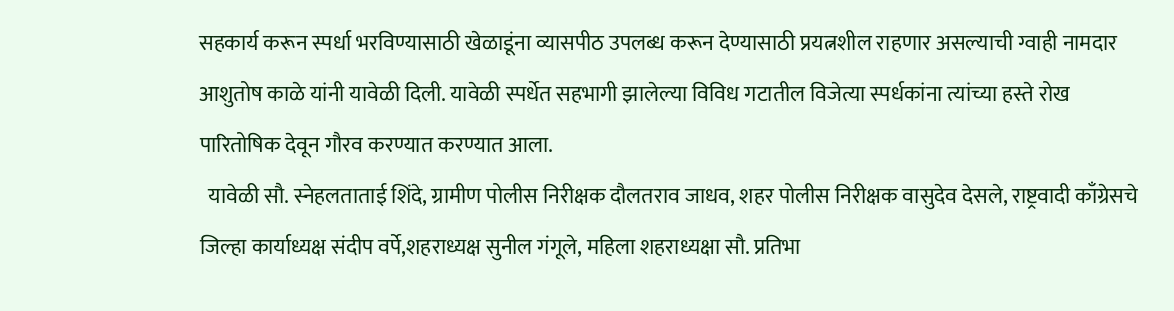सहकार्य करून स्पर्धा भरविण्यासाठी खेळाडूंना व्यासपीठ उपलब्ध करून देण्यासाठी प्रयत्नशील राहणार असल्याची ग्वाही नामदार आशुतोष काळे यांनी यावेळी दिली. यावेळी स्पर्धेत सहभागी झालेल्या विविध गटातील विजेत्या स्पर्धकांना त्यांच्या हस्ते रोख पारितोषिक देवून गौरव करण्यात करण्यात आला.
  यावेळी सौ. स्नेहलताताई शिंदे, ग्रामीण पोलीस निरीक्षक दौलतराव जाधव, शहर पोलीस निरीक्षक वासुदेव देसले, राष्ट्रवादी काँग्रेसचे जिल्हा कार्याध्यक्ष संदीप वर्पे,शहराध्यक्ष सुनील गंगूले, महिला शहराध्यक्षा सौ. प्रतिभा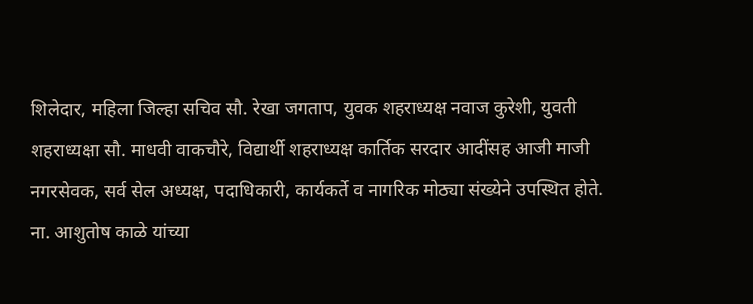शिलेदार, महिला जिल्हा सचिव सौ. रेखा जगताप, युवक शहराध्यक्ष नवाज कुरेशी, युवती शहराध्यक्षा सौ. माधवी वाकचौरे, विद्यार्थी शहराध्यक्ष कार्तिक सरदार आदींसह आजी माजी नगरसेवक, सर्व सेल अध्यक्ष, पदाधिकारी, कार्यकर्ते व नागरिक मोठ्या संख्येने उपस्थित होते.
ना. आशुतोष काळे यांच्या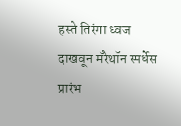हस्ते तिरंगा ध्वज दाखवून मॅरेथॉन स्पर्धेस प्रारंभ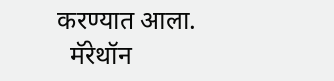करण्यात आला.
  मॅरेथॉन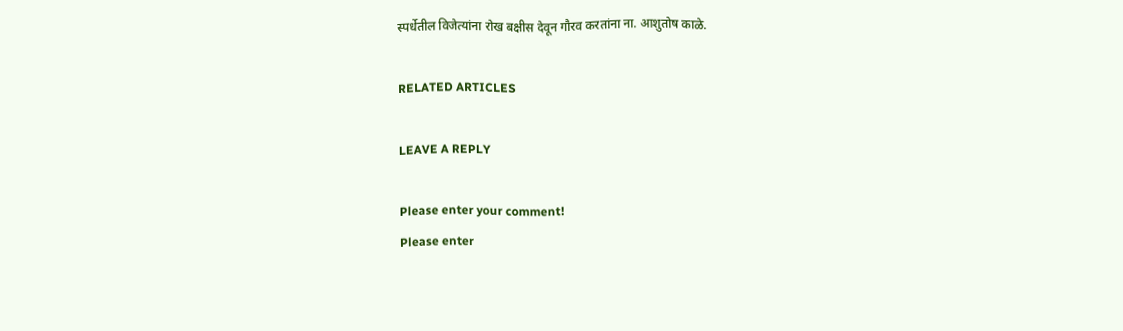स्पर्धेतील विजेत्यांना रोख बक्षीस देवून गौरव करतांना ना. आशुतोष काळे.

RELATED ARTICLES

LEAVE A REPLY

Please enter your comment!
Please enter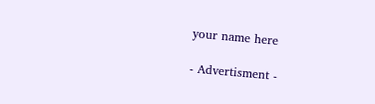your name here

- Advertisment -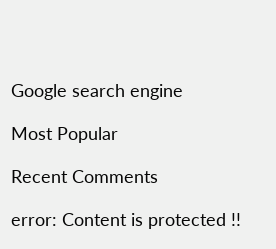Google search engine

Most Popular

Recent Comments

error: Content is protected !!